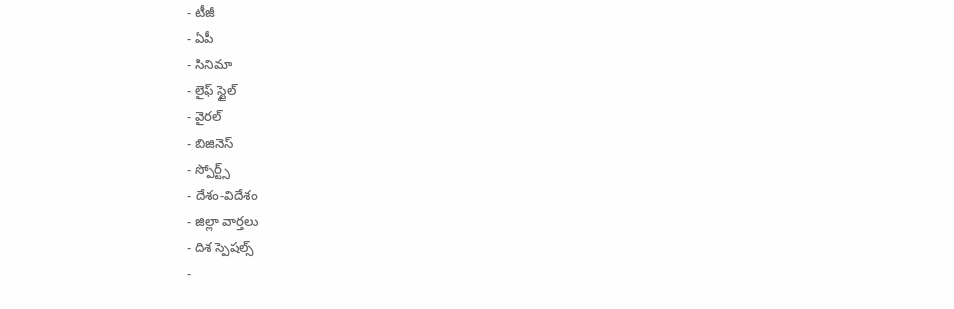- టీజీ
- ఏపీ
- సినిమా
- లైఫ్ స్టైల్
- వైరల్
- బిజినెస్
- స్పోర్ట్స్
- దేశం-విదేశం
- జిల్లా వార్తలు
- దిశ స్పెషల్స్
-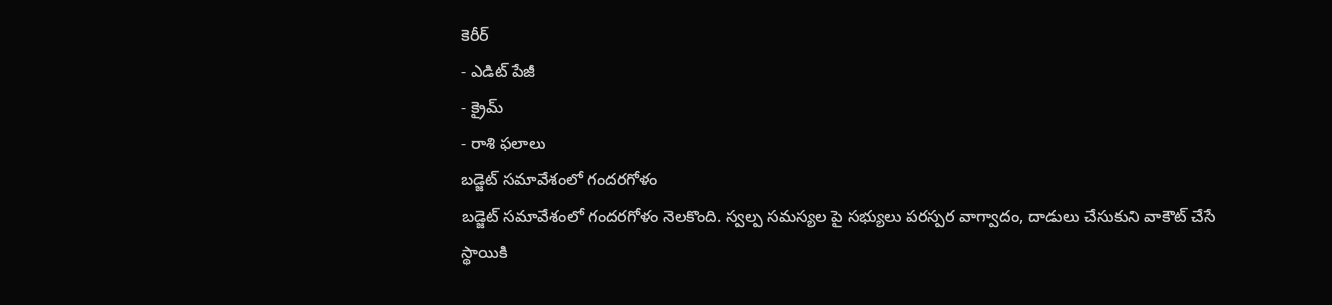కెరీర్
- ఎడిట్ పేజీ
- క్రైమ్
- రాశి ఫలాలు
బడ్జెట్ సమావేశంలో గందరగోళం
బడ్జెట్ సమావేశంలో గందరగోళం నెలకొంది. స్వల్ప సమస్యల పై సభ్యులు పరస్పర వాగ్వాదం, దాడులు చేసుకుని వాకౌట్ చేసే స్థాయికి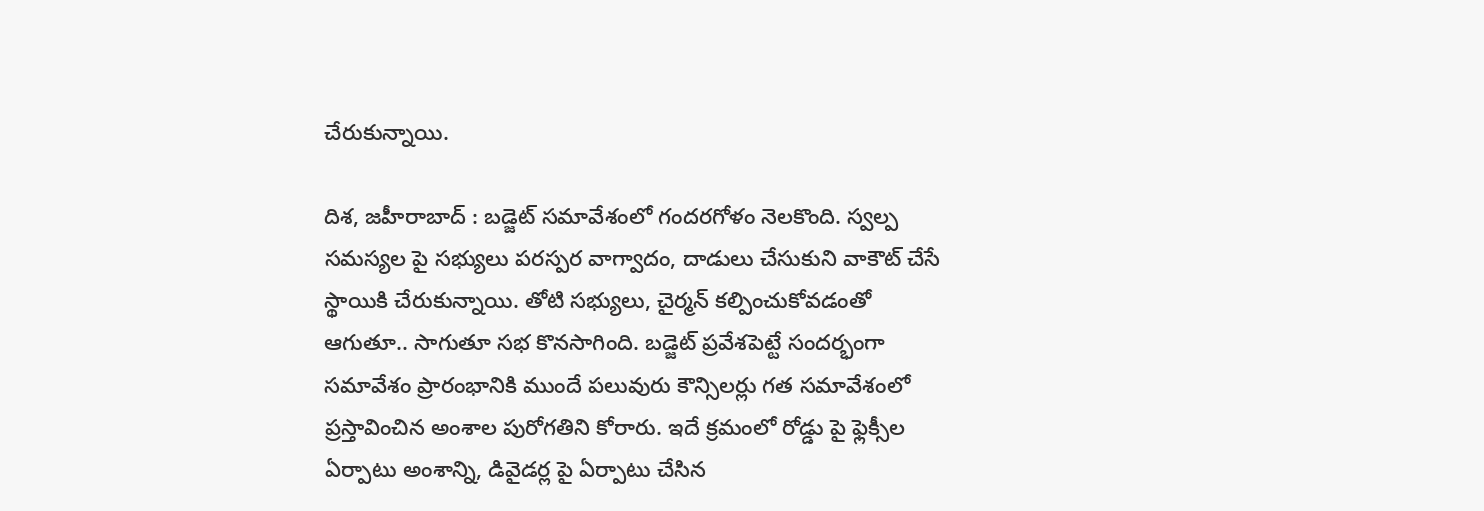చేరుకున్నాయి.

దిశ, జహీరాబాద్ : బడ్జెట్ సమావేశంలో గందరగోళం నెలకొంది. స్వల్ప సమస్యల పై సభ్యులు పరస్పర వాగ్వాదం, దాడులు చేసుకుని వాకౌట్ చేసే స్థాయికి చేరుకున్నాయి. తోటి సభ్యులు, చైర్మన్ కల్పించుకోవడంతో ఆగుతూ.. సాగుతూ సభ కొనసాగింది. బడ్జెట్ ప్రవేశపెట్టే సందర్భంగా సమావేశం ప్రారంభానికి ముందే పలువురు కౌన్సిలర్లు గత సమావేశంలో ప్రస్తావించిన అంశాల పురోగతిని కోరారు. ఇదే క్రమంలో రోడ్డు పై ఫ్లెక్సీల ఏర్పాటు అంశాన్ని, డివైడర్ల పై ఏర్పాటు చేసిన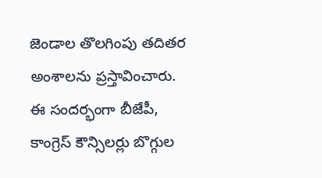జెండాల తొలగింపు తదితర అంశాలను ప్రస్తావించారు. ఈ సందర్భంగా బీజేపీ, కాంగ్రెస్ కౌన్సిలర్లు బొగ్గుల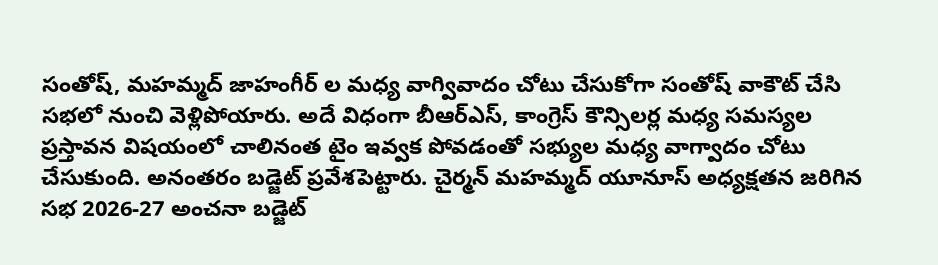సంతోష్, మహమ్మద్ జాహంగీర్ ల మధ్య వాగ్వివాదం చోటు చేసుకోగా సంతోష్ వాకౌట్ చేసి సభలో నుంచి వెళ్లిపోయారు. అదే విధంగా బీఆర్ఎస్, కాంగ్రెస్ కౌన్సిలర్ల మధ్య సమస్యల ప్రస్తావన విషయంలో చాలినంత టైం ఇవ్వక పోవడంతో సభ్యుల మధ్య వాగ్వాదం చోటు చేసుకుంది. అనంతరం బడ్జెట్ ప్రవేశపెట్టారు. చైర్మన్ మహమ్మద్ యూనూస్ అధ్యక్షతన జరిగిన సభ 2026-27 అంచనా బడ్జెట్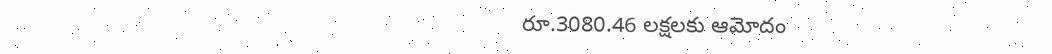రూ.3080.46 లక్షలకు ఆమోదం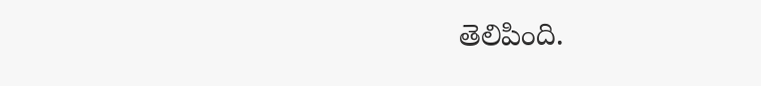తెలిపింది.